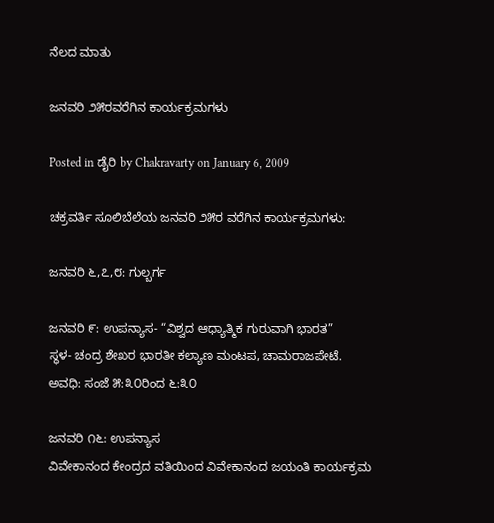ನೆಲದ ಮಾತು

ಜನವರಿ ೨೫ರವರೆಗಿನ ಕಾರ್ಯಕ್ರಮಗಳು

Posted in ಡೈರಿ by Chakravarty on January 6, 2009

ಚಕ್ರವರ್ತಿ ಸೂಲಿಬೆಲೆಯ ಜನವರಿ ೨೫ರ ವರೆಗಿನ ಕಾರ್ಯಕ್ರಮಗಳು:

ಜನವರಿ ೬,೭,೮: ಗುಲ್ಬರ್ಗ

ಜನವರಿ ೯: ಉಪನ್ಯಾಸ- “ವಿಶ್ವದ ಆಧ್ಯಾತ್ಮಿಕ ಗುರುವಾಗಿ ಭಾರತ”
ಸ್ಥಳ- ಚಂದ್ರ ಶೇಖರ ಭಾರತೀ ಕಲ್ಯಾಣ ಮಂಟಪ, ಚಾಮರಾಜಪೇಟೆ.
ಅವಧಿ: ಸಂಜೆ ೫:೩೦ರಿಂದ ೬:೩೦

ಜನವರಿ ೧೬: ಉಪನ್ಯಾಸ
ವಿವೇಕಾನಂದ ಕೇಂದ್ರದ ವತಿಯಿಂದ ವಿವೇಕಾನಂದ ಜಯಂತಿ ಕಾರ್ಯಕ್ರಮ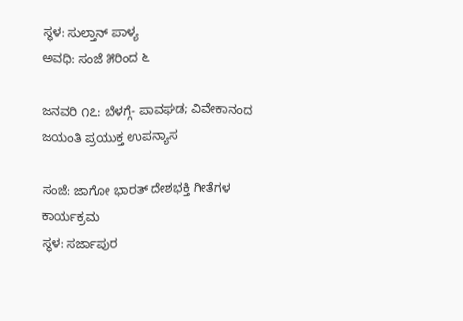ಸ್ಥಳ: ಸುಲ್ತಾನ್ ಪಾಳ್ಯ
ಅವಧಿ: ಸಂಜೆ ೫ರಿಂದ ೬

ಜನವರಿ ೧೭: ಬೆಳಗ್ಗೆ- ಪಾವಘಡ; ವಿವೇಕಾನಂದ ಜಯಂತಿ ಪ್ರಯುಕ್ತ ಉಪನ್ಯಾಸ

ಸಂಜೆ: ಜಾಗೋ ಭಾರತ್ ದೇಶಭಕ್ತಿ ಗೀತೆಗಳ ಕಾರ್ಯಕ್ರಮ
ಸ್ಥಳ: ಸರ್ಜಾಪುರ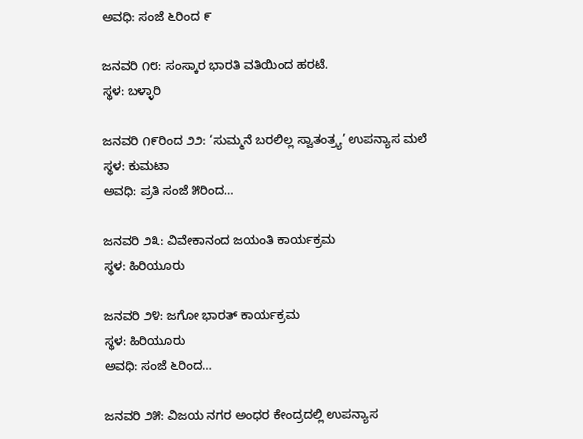ಅವಧಿ: ಸಂಜೆ ೬ರಿಂದ ೯

ಜನವರಿ ೧೮: ಸಂಸ್ಕಾರ ಭಾರತಿ ವತಿಯಿಂದ ಹರಟೆ.
ಸ್ಥಳ: ಬಳ್ಳಾರಿ

ಜನವರಿ ೧೯ರಿಂದ ೨೨: ‘ಸುಮ್ಮನೆ ಬರಲಿಲ್ಲ ಸ್ವಾತಂತ್ರ್ಯ’ ಉಪನ್ಯಾಸ ಮಲೆ
ಸ್ಥಳ: ಕುಮಟಾ
ಅವಧಿ: ಪ್ರತಿ ಸಂಜೆ ೫ರಿಂದ…

ಜನವರಿ ೨೩: ವಿವೇಕಾನಂದ ಜಯಂತಿ ಕಾರ್ಯಕ್ರಮ
ಸ್ಥಳ: ಹಿರಿಯೂರು

ಜನವರಿ ೨೪: ಜಗೋ ಭಾರತ್ ಕಾರ್ಯಕ್ರಮ
ಸ್ಥಳ: ಹಿರಿಯೂರು
ಅವಧಿ: ಸಂಜೆ ೬ರಿಂದ…

ಜನವರಿ ೨೫: ವಿಜಯ ನಗರ ಅಂಧರ ಕೇಂದ್ರದಲ್ಲಿ ಉಪನ್ಯಾಸ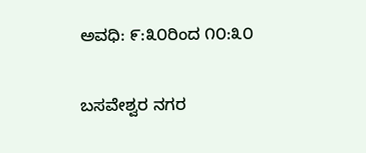ಅವಧಿ: ೯:೩೦ರಿಂದ ೧೦:೩೦

ಬಸವೇಶ್ವರ ನಗರ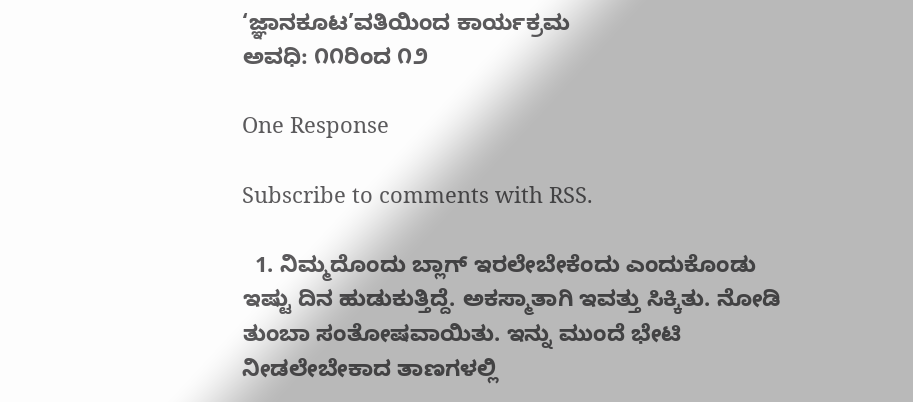‘ಜ್ಞಾನಕೂಟ’ವತಿಯಿಂದ ಕಾರ್ಯಕ್ರಮ
ಅವಧಿ: ೧೧ರಿಂದ ೧೨

One Response

Subscribe to comments with RSS.

  1. ನಿಮ್ಮದೊಂದು ಬ್ಲಾಗ್ ಇರಲೇಬೇಕೆಂದು ಎಂದುಕೊಂಡು ಇಷ್ಟು ದಿನ ಹುಡುಕುತ್ತಿದ್ದೆ. ಅಕಸ್ಮಾತಾಗಿ ಇವತ್ತು ಸಿಕ್ಕಿತು. ನೋಡಿ ತುಂಬಾ ಸಂತೋಷವಾಯಿತು. ಇನ್ನು ಮುಂದೆ ಭೇಟಿ ನೀಡಲೇಬೇಕಾದ ತಾಣಗಳಲ್ಲಿ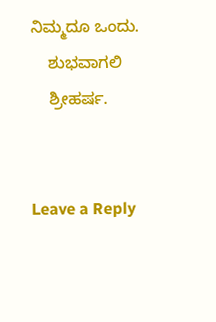ನಿಮ್ಮದೂ ಒಂದು.
    ಶುಭವಾಗಲಿ
    ಶ್ರೀಹರ್ಷ.


Leave a Reply